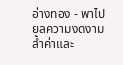อ่างทอง - พาไปยลความงดงามล้ำค่าและ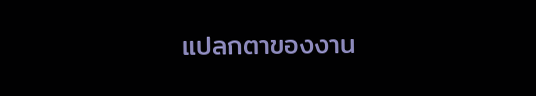แปลกตาของงาน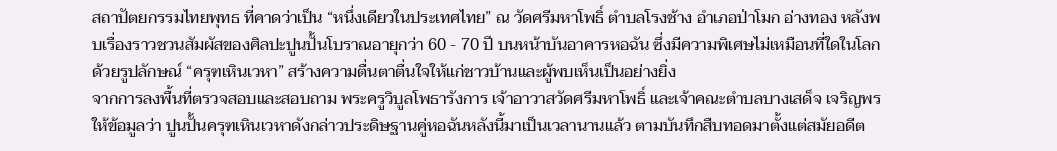สถาปัตยกรรมไทยพุทธ ที่คาดว่าเป็น “หนึ่งเดียวในประเทศไทย” ณ วัดศรีมหาโพธิ์ ตำบลโรงช้าง อำเภอป่าโมก อ่างทอง หลังพบเรื่องราวชวนสัมผัสของศิลปะปูนปั้นโบราณอายุกว่า 60 - 70 ปี บนหน้าบันอาคารหอฉัน ซึ่งมีความพิเศษไม่เหมือนที่ใดในโลก ด้วยรูปลักษณ์ “ครุฑเหินเวหา” สร้างความตื่นตาตื่นใจให้แก่ชาวบ้านและผู้พบเห็นเป็นอย่างยิ่ง
จากการลงพื้นที่ตรวจสอบและสอบถาม พระครูวิบูลโพธารังการ เจ้าอาวาสวัดศรีมหาโพธิ์ และเจ้าคณะตำบลบางเสด็จ เจริญพรให้ข้อมูลว่า ปูนปั้นครุฑเหินเวหาดังกล่าวประดิษฐานคู่หอฉันหลังนี้มาเป็นเวลานานแล้ว ตามบันทึกสืบทอดมาตั้งแต่สมัยอดีต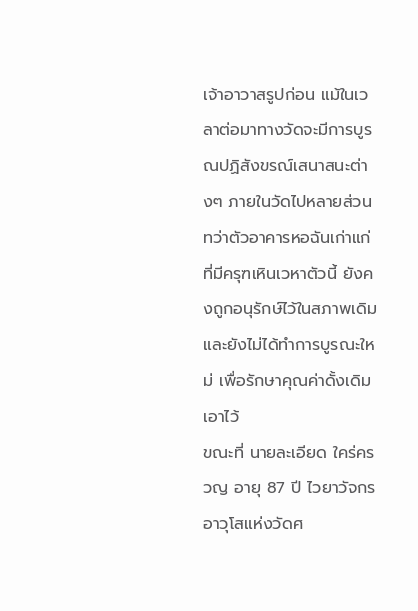เจ้าอาวาสรูปก่อน แม้ในเวลาต่อมาทางวัดจะมีการบูรณปฏิสังขรณ์เสนาสนะต่างๆ ภายในวัดไปหลายส่วน ทว่าตัวอาคารหอฉันเก่าแก่ที่มีครุฑเหินเวหาตัวนี้ ยังคงถูกอนุรักษ์ไว้ในสภาพเดิมและยังไม่ได้ทำการบูรณะใหม่ เพื่อรักษาคุณค่าดั้งเดิมเอาไว้
ขณะที่ นายละเอียด ใคร่ครวญ อายุ 87 ปี ไวยาวัจกรอาวุโสแห่งวัดศ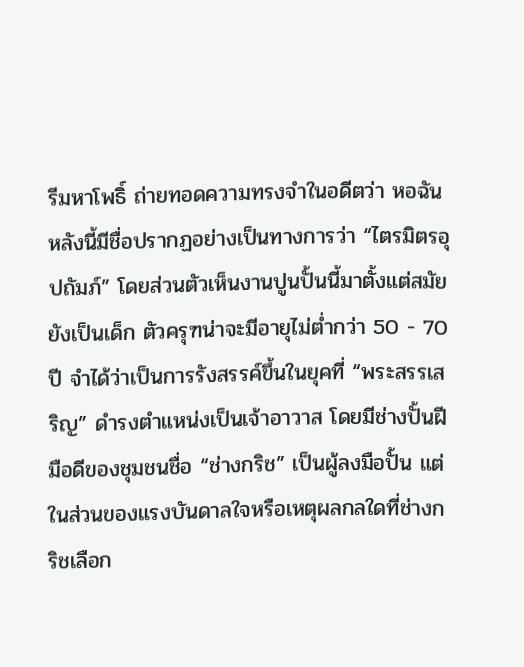รีมหาโพธิ์ ถ่ายทอดความทรงจำในอดีตว่า หอฉันหลังนี้มีชื่อปรากฏอย่างเป็นทางการว่า “ไตรมิตรอุปถัมภ์” โดยส่วนตัวเห็นงานปูนปั้นนี้มาตั้งแต่สมัยยังเป็นเด็ก ตัวครุฑน่าจะมีอายุไม่ต่ำกว่า 50 - 70 ปี จำได้ว่าเป็นการรังสรรค์ขึ้นในยุคที่ “พระสรรเสริญ” ดำรงตำแหน่งเป็นเจ้าอาวาส โดยมีช่างปั้นฝีมือดีของชุมชนชื่อ “ช่างกริช” เป็นผู้ลงมือปั้น แต่ในส่วนของแรงบันดาลใจหรือเหตุผลกลใดที่ช่างกริชเลือก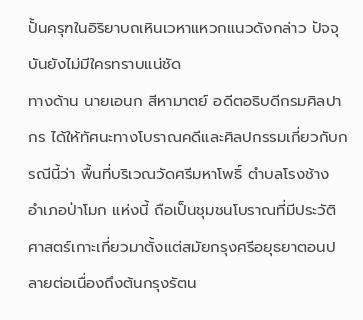ปั้นครุฑในอิริยาบถเหินเวหาแหวกแนวดังกล่าว ปัจจุบันยังไม่มีใครทราบแน่ชัด
ทางด้าน นายเอนก สีหามาตย์ อดีตอธิบดีกรมศิลปากร ได้ให้ทัศนะทางโบราณคดีและศิลปกรรมเกี่ยวกับกรณีนี้ว่า พื้นที่บริเวณวัดศรีมหาโพธิ์ ตำบลโรงช้าง อำเภอป่าโมก แห่งนี้ ถือเป็นชุมชนโบราณที่มีประวัติศาสตร์เกาะเกี่ยวมาตั้งแต่สมัยกรุงศรีอยุธยาตอนปลายต่อเนื่องถึงต้นกรุงรัตน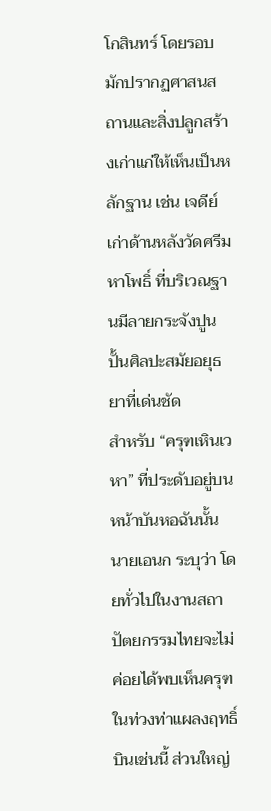โกสินทร์ โดยรอบมักปรากฏศาสนสถานและสิ่งปลูกสร้างเก่าแก่ให้เห็นเป็นหลักฐาน เช่น เจดีย์เก่าด้านหลังวัดศรีมหาโพธิ์ ที่บริเวณฐานมีลายกระจังปูนปั้นศิลปะสมัยอยุธยาที่เด่นชัด
สำหรับ “ครุฑเหินเวหา” ที่ประดับอยู่บนหน้าบันหอฉันนั้น นายเอนก ระบุว่า โดยทั่วไปในงานสถาปัตยกรรมไทยจะไม่ค่อยได้พบเห็นครุฑในท่วงท่าแผลงฤทธิ์บินเช่นนี้ ส่วนใหญ่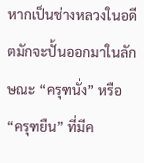หากเป็นช่างหลวงในอดีตมักจะปั้นออกมาในลักษณะ “ครุฑนั่ง” หรือ “ครุฑยืน” ที่มีค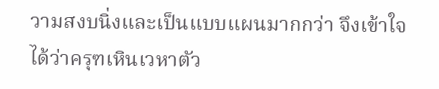วามสงบนิ่งและเป็นแบบแผนมากกว่า จึงเข้าใจได้ว่าครุฑเหินเวหาตัว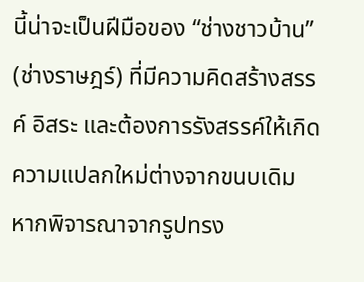นี้น่าจะเป็นฝีมือของ “ช่างชาวบ้าน” (ช่างราษฎร์) ที่มีความคิดสร้างสรรค์ อิสระ และต้องการรังสรรค์ให้เกิดความแปลกใหม่ต่างจากขนบเดิม
หากพิจารณาจากรูปทรง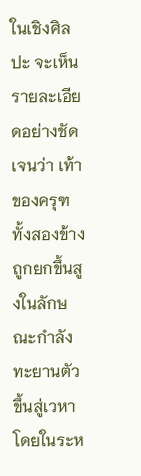ในเชิงศิลปะ จะเห็นรายละเอียดอย่างชัดเจนว่า เท้าของครุฑทั้งสองข้างถูกยกขึ้นสูงในลักษณะกำลังทะยานตัวขึ้นสู่เวหา โดยในระห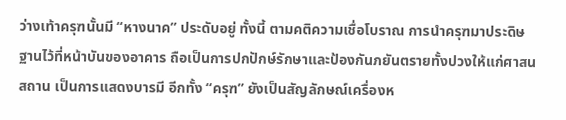ว่างเท้าครุฑนั้นมี “หางนาค” ประดับอยู่ ทั้งนี้ ตามคติความเชื่อโบราณ การนำครุฑมาประดิษฐานไว้ที่หน้าบันของอาคาร ถือเป็นการปกปักษ์รักษาและป้องกันภยันตรายทั้งปวงให้แก่ศาสนสถาน เป็นการแสดงบารมี อีกทั้ง “ครุฑ” ยังเป็นสัญลักษณ์เครื่องห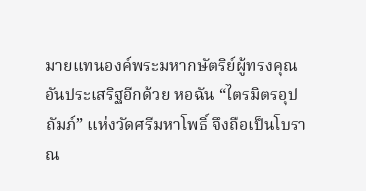มายแทนองค์พระมหากษัตริย์ผู้ทรงคุณอันประเสริฐอีกด้วย หอฉัน “ไตรมิตรอุปถัมภ์” แห่งวัดศรีมหาโพธิ์ จึงถือเป็นโบราณ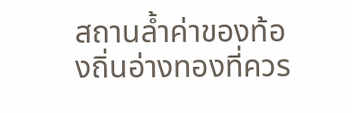สถานล้ำค่าของท้องถิ่นอ่างทองที่ควร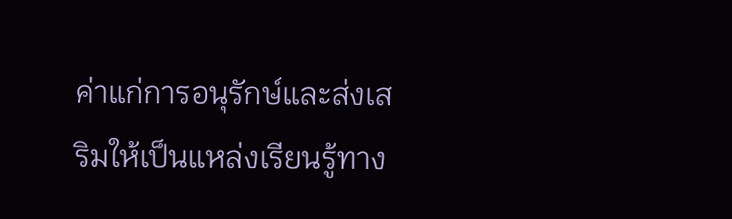ค่าแก่การอนุรักษ์และส่งเสริมให้เป็นแหล่งเรียนรู้ทาง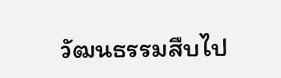วัฒนธรรมสืบไป